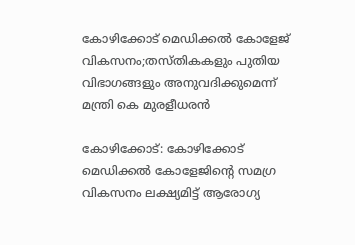കോഴിക്കോട് മെഡിക്കല്‍ കോളേജ് വികസനം;തസ്തികകളും പുതിയ വിഭാഗങ്ങളും അനുവദിക്കുമെന്ന് മന്ത്രി കെ മുരളീധരന്‍

കോഴിക്കോട്: കോഴിക്കോട് മെഡിക്കല്‍ കോളേജിന്റെ സമഗ്ര വികസനം ലക്ഷ്യമിട്ട് ആരോഗ്യ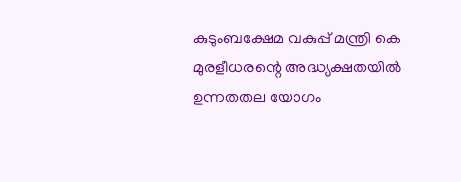കുടുംബക്ഷേമ വകുപ്പ് മന്ത്രി കെ മുരളീധരന്റെ അദ്ധ്യക്ഷതയില്‍ ഉന്നതതല യോഗം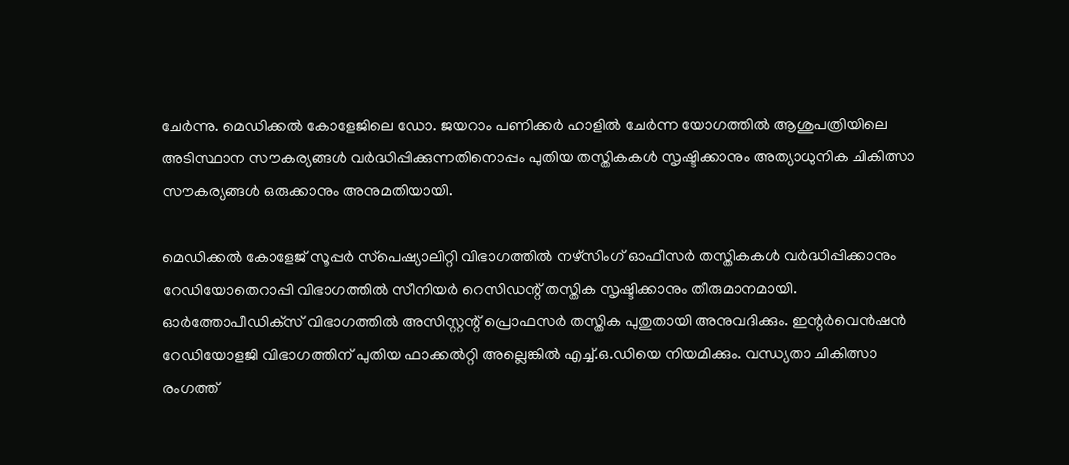ചേര്‍ന്നു. മെഡിക്കല്‍ കോളേജിലെ ഡോ. ജയറാം പണിക്കര്‍ ഹാളില്‍ ചേര്‍ന്ന യോഗത്തില്‍ ആശുപത്രിയിലെ അടിസ്ഥാന സൗകര്യങ്ങള്‍ വര്‍ദ്ധിപ്പിക്കുന്നതിനൊപ്പം പുതിയ തസ്തികകള്‍ സൃഷ്ടിക്കാനും അത്യാധുനിക ചികിത്സാ സൗകര്യങ്ങള്‍ ഒരുക്കാനും അനുമതിയായി.

മെഡിക്കല്‍ കോളേജ് സൂപ്പര്‍ സ്‌പെഷ്യാലിറ്റി വിഭാഗത്തില്‍ നഴ്‌സിംഗ് ഓഫീസര്‍ തസ്തികകള്‍ വര്‍ദ്ധിപ്പിക്കാനും റേഡിയോതെറാപ്പി വിഭാഗത്തില്‍ സീനിയര്‍ റെസിഡന്റ് തസ്തിക സൃഷ്ടിക്കാനും തീരുമാനമായി. ഓര്‍ത്തോപീഡിക്‌സ് വിഭാഗത്തില്‍ അസിസ്റ്റന്റ് പ്രൊഫസര്‍ തസ്തിക പുതുതായി അനുവദിക്കും. ഇന്റര്‍വെന്‍ഷന്‍ റേഡിയോളജി വിഭാഗത്തിന് പുതിയ ഫാക്കല്‍റ്റി അല്ലെങ്കില്‍ എച്ച്.ഒ.ഡിയെ നിയമിക്കും. വന്ധ്യതാ ചികിത്സാ രംഗത്ത്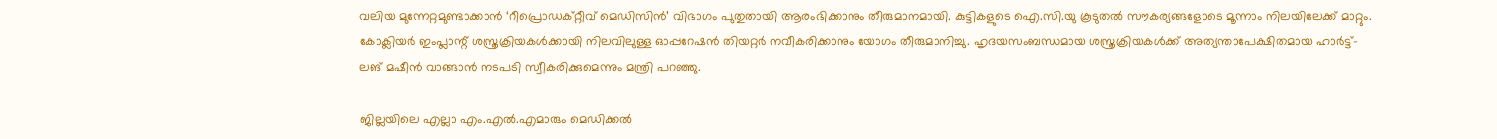വലിയ മുന്നേറ്റമുണ്ടാക്കാന്‍ ‘റീപ്രൊഡക്റ്റീവ് മെഡിസിന്‍’ വിഭാഗം പുതുതായി ആരംഭിക്കാനും തീരുമാനമായി. കുട്ടികളുടെ ഐ.സി.യു കൂടുതല്‍ സൗകര്യങ്ങളോടെ മൂന്നാം നിലയിലേക്ക് മാറ്റും. കോക്ലിയര്‍ ഇംപ്ലാന്റ് ശസ്ത്രക്രിയകള്‍ക്കായി നിലവിലുള്ള ഓപ്പറേഷന്‍ തിയറ്റര്‍ നവീകരിക്കാനും യോഗം തീരുമാനിച്ചു. ഹൃദയസംബന്ധമായ ശസ്ത്രക്രിയകള്‍ക്ക് അത്യന്താപേക്ഷിതമായ ഹാര്‍ട്ട്-ലങ് മഷീന്‍ വാങ്ങാന്‍ നടപടി സ്വീകരിക്കുമെന്നും മന്ത്രി പറഞ്ഞു.

ജില്ലയിലെ എല്ലാ എം.എല്‍.എമാരും മെഡിക്കല്‍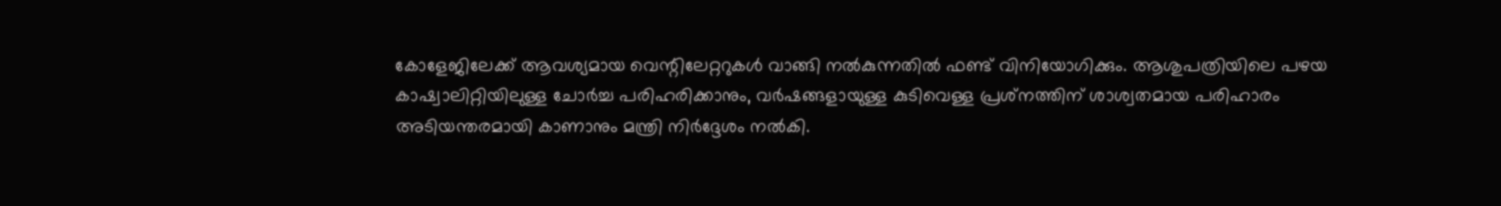കോളേജിലേക്ക് ആവശ്യമായ വെന്റിലേറ്ററുകള്‍ വാങ്ങി നല്‍കുന്നതില്‍ ഫണ്ട് വിനിയോഗിക്കും. ആശുപത്രിയിലെ പഴയ കാഷ്വാലിറ്റിയിലുള്ള ചോര്‍ച്ച പരിഹരിക്കാനും, വര്‍ഷങ്ങളായുള്ള കുടിവെള്ള പ്രശ്‌നത്തിന് ശാശ്വതമായ പരിഹാരം അടിയന്തരമായി കാണാനും മന്ത്രി നിര്‍ദ്ദേശം നല്‍കി.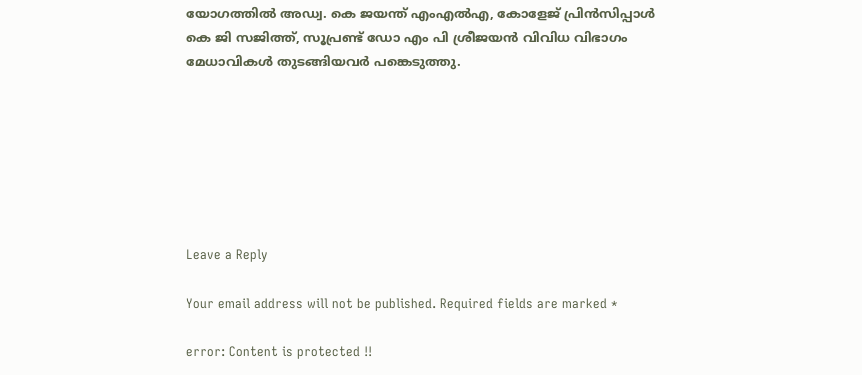യോഗത്തില്‍ അഡ്വ. കെ ജയന്ത് എംഎല്‍എ, കോളേജ് പ്രിന്‍സിപ്പാള്‍ കെ ജി സജിത്ത്, സൂപ്രണ്ട് ഡോ എം പി ശ്രീജയന്‍ വിവിധ വിഭാഗം മേധാവികള്‍ തുടങ്ങിയവര്‍ പങ്കെടുത്തു.







Leave a Reply

Your email address will not be published. Required fields are marked *

error: Content is protected !!